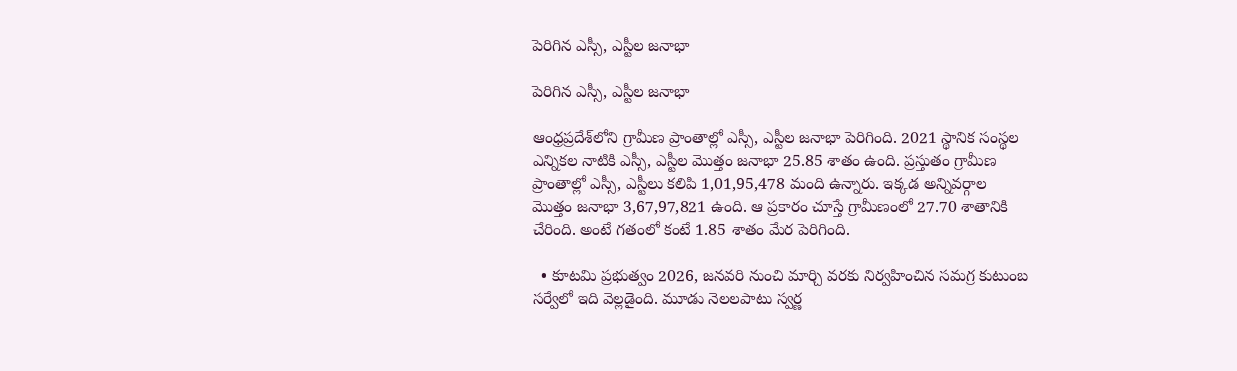పెరిగిన ఎస్సీ, ఎస్టీల జనాభా

పెరిగిన ఎస్సీ, ఎస్టీల జనాభా

ఆంధ్రప్రదేశ్‌లోని గ్రామీణ ప్రాంతాల్లో ఎస్సీ, ఎస్టీల జనాభా పెరిగింది. 2021 స్థానిక సంస్థల ఎన్నికల నాటికి ఎస్సీ, ఎస్టీల మొత్తం జనాభా 25.85 శాతం ఉంది. ప్రస్తుతం గ్రామీణ ప్రాంతాల్లో ఎస్సీ, ఎస్టీలు కలిపి 1,01,95,478 మంది ఉన్నారు. ఇక్కడ అన్నివర్గాల మొత్తం జనాభా 3,67,97,821 ఉంది. ఆ ప్రకారం చూస్తే గ్రామీణంలో 27.70 శాతానికి చేరింది. అంటే గతంలో కంటే 1.85 శాతం మేర పెరిగింది.

  • కూటమి ప్రభుత్వం 2026, జనవరి నుంచి మార్చి వరకు నిర్వహించిన సమగ్ర కుటుంబ సర్వేలో ఇది వెల్లడైంది. మూడు నెలలపాటు స్వర్ణ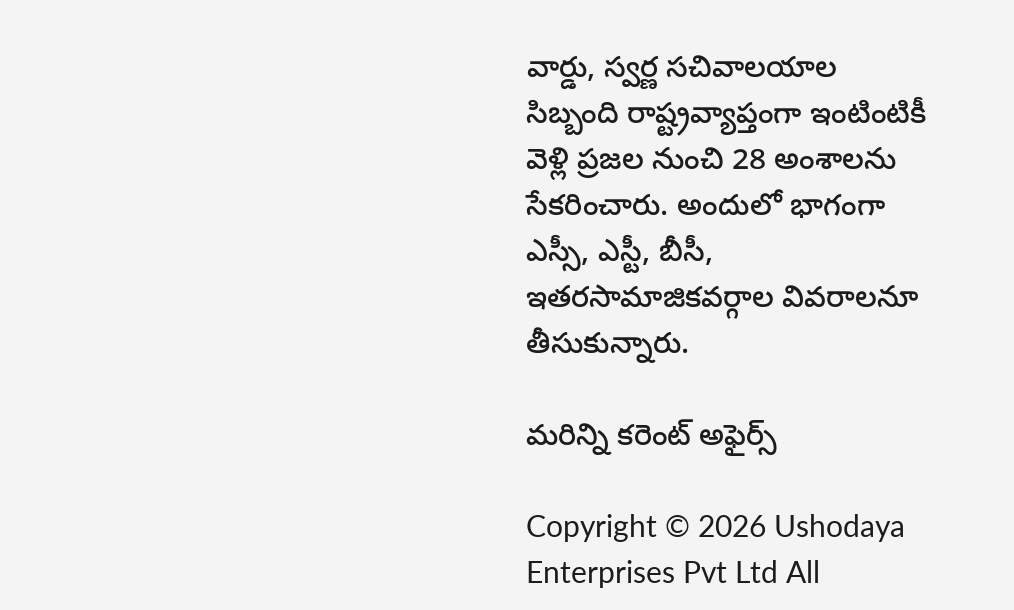వార్డు, స్వర్ణ సచివాలయాల సిబ్బంది రాష్ట్రవ్యాప్తంగా ఇంటింటికీ వెళ్లి ప్రజల నుంచి 28 అంశాలను సేకరించారు. అందులో భాగంగా ఎస్సీ, ఎస్టీ, బీసీ, ఇతరసామాజికవర్గాల వివరాలనూ తీసుకున్నారు.

మరిన్ని కరెంట్ అఫైర్స్

Copyright © 2026 Ushodaya Enterprises Pvt Ltd All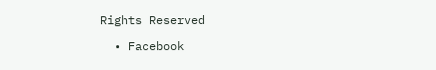Rights Reserved

  • Facebook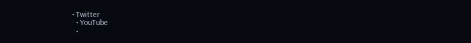• Twitter
  • YouTube
  •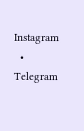Instagram
  • Telegram